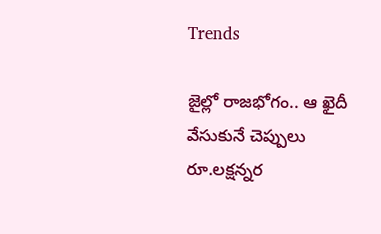Trends

జైల్లో రాజభోగం.. ఆ ఖైదీ వేసుకునే చెప్పులు రూ.లక్షన్నర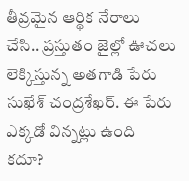తీవ్రమైన ఆర్థిక నేరాలు చేసి.. ప్రస్తుతం జైల్లో ఊచలు లెక్కిస్తున్న అతగాడి పేరు సుఖేశ్ చంద్రశేఖర్. ఈ పేరు ఎక్కడో విన్నట్లు ఉంది కదూ?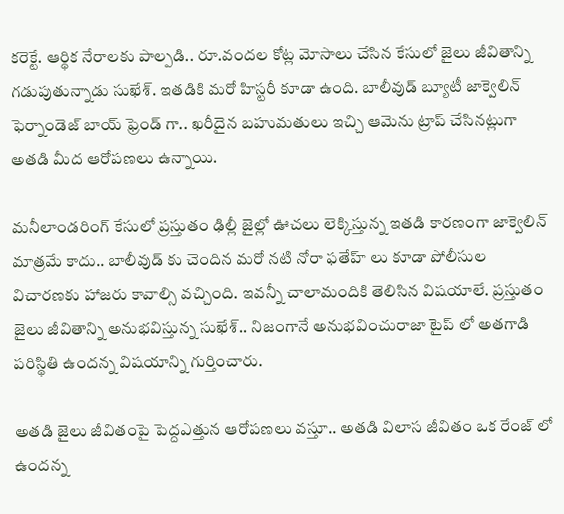కరెక్టే. ఆర్థిక నేరాలకు పాల్పడి.. రూ.వందల కోట్ల మోసాలు చేసిన కేసులో జైలు జీవితాన్ని గడుపుతున్నాడు సుఖేశ్. ఇతడికి మరో హిస్టరీ కూడా ఉంది. బాలీవుడ్ బ్యూటీ జాక్వెలిన్ ఫెర్నాండెజ్ బాయ్ ఫ్రెండ్ గా.. ఖరీదైన బహుమతులు ఇచ్చి ఆమెను ట్రాప్ చేసినట్లుగా అతడి మీద ఆరోపణలు ఉన్నాయి.

మనీలాండరింగ్ కేసులో ప్రస్తుతం ఢిల్లీ జైల్లో ఊచలు లెక్కిస్తున్న ఇతడి కారణంగా జాక్వెలిన్ మాత్రమే కాదు.. బాలీవుడ్ కు చెందిన మరో నటి నోరా ఫతేహ్ లు కూడా పోలీసుల విచారణకు హాజరు కావాల్సి వచ్చింది. ఇవన్నీ చాలామందికి తెలిసిన విషయాలే. ప్రస్తుతం జైలు జీవితాన్ని అనుభవిస్తున్న సుఖేశ్.. నిజంగానే అనుభవించురాజా టైప్ లో అతగాడి పరిస్థితి ఉందన్న విషయాన్ని గుర్తించారు.

అతడి జైలు జీవితంపై పెద్దఎత్తున ఆరోపణలు వస్తూ.. అతడి విలాస జీవితం ఒక రేంజ్ లో ఉందన్న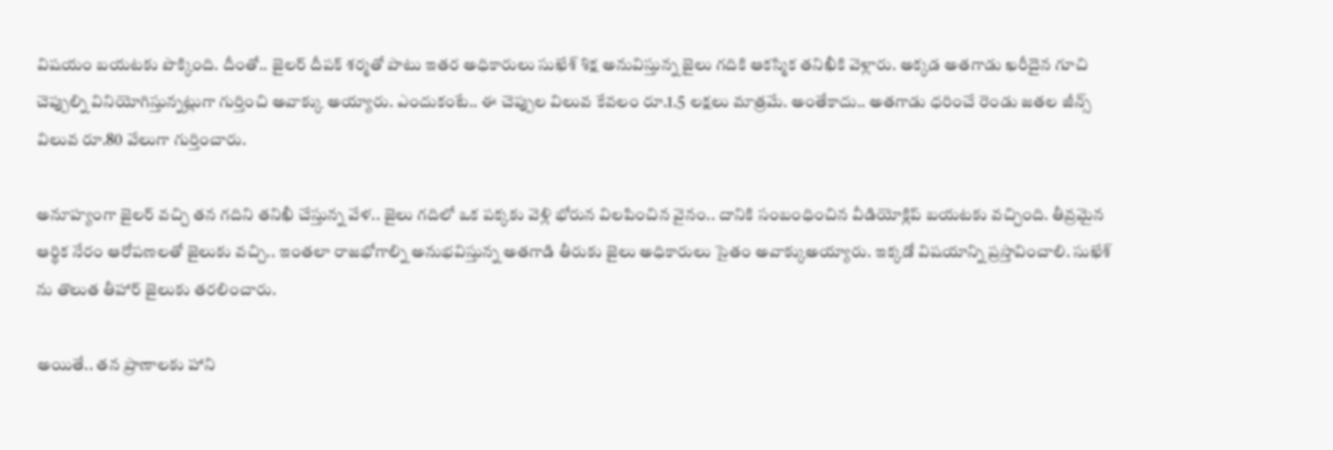విషయం బయటకు పొక్కింది. దీంతో.. జైలర్ దీపక్ శర్మతో పాటు ఇతర అధికారులు సుఖేశ్ శిక్ష అనువిస్తున్న జైలు గదికి ఆకస్మిక తనిఖీకి వెళ్లారు. అక్కడ అతగాడు ఖరీదైన గూచి చెప్పుల్ని వినియోగిస్తున్నట్లుగా గుర్తించి అవాక్కు అయ్యారు. ఎందుకంటే.. ఈ చెప్పుల విలువ కేవలం రూ.1.5 లక్షలు మాత్రమే. అంతేకాదు.. అతగాడు ధరించే రెండు జతల జీన్స్ విలువ రూ.80 వేలుగా గుర్తించారు.

అనూహ్యంగా జైలర్ వచ్చి తన గదిని తనిఖీ చేస్తున్న వేళ.. జైలు గదిలో ఒక పక్కకు వెళ్లి భోరున విలపించిన వైనం.. దానికి సంబంధించిన వీడియోక్లిప్ బయటకు వచ్చింది. తీవ్రమైన ఆర్థిక నేరం ఆరోపణలతో జైలుకు వచ్చి.. ఇంతలా రాజభోగాల్ని అనుభవిస్తున్న అతగాడి తీరుకు జైలు అధికారులు సైతం అవాక్కుఅయ్యారు. ఇక్కడో విషయాన్ని ప్రస్తావించాలి. సుఖేశ్ ను తొలుత తీహార్ జైలుకు తరలించారు.

అయితే.. తన ప్రాణాలకు హాని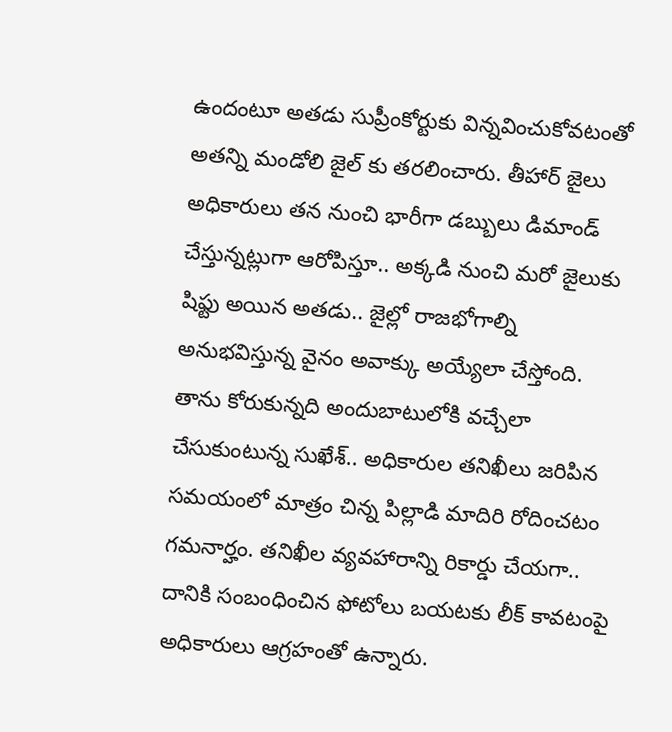ఉందంటూ అతడు సుప్రీంకోర్టుకు విన్నవించుకోవటంతో అతన్ని మండోలి జైల్ కు తరలించారు. తీహార్ జైలు అధికారులు తన నుంచి భారీగా డబ్బులు డిమాండ్ చేస్తున్నట్లుగా ఆరోపిస్తూ.. అక్కడి నుంచి మరో జైలుకు షిఫ్టు అయిన అతడు.. జైల్లో రాజభోగాల్ని అనుభవిస్తున్న వైనం అవాక్కు అయ్యేలా చేస్తోంది. తాను కోరుకున్నది అందుబాటులోకి వచ్చేలా చేసుకుంటున్న సుఖేశ్.. అధికారుల తనిఖీలు జరిపిన సమయంలో మాత్రం చిన్న పిల్లాడి మాదిరి రోదించటం గమనార్హం. తనిఖీల వ్యవహారాన్ని రికార్డు చేయగా.. దానికి సంబంధించిన ఫోటోలు బయటకు లీక్ కావటంపై అధికారులు ఆగ్రహంతో ఉన్నారు.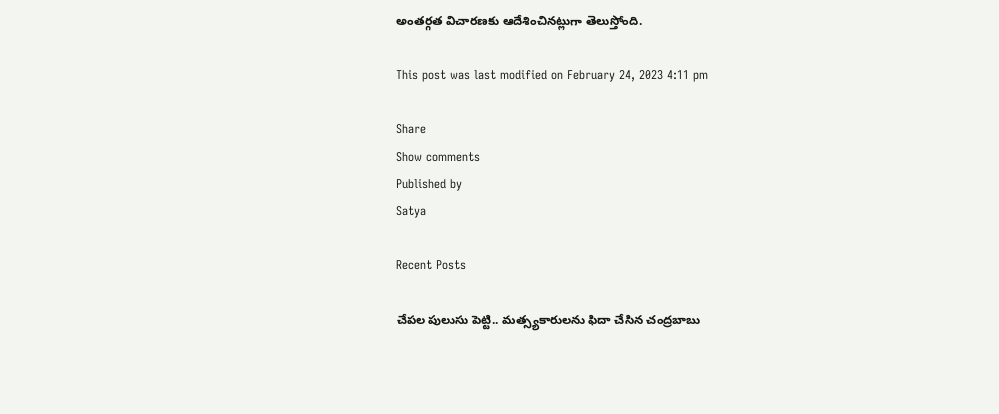అంతర్గత విచారణకు ఆదేశించినట్లుగా తెలుస్తోంది.

This post was last modified on February 24, 2023 4:11 pm

Share
Show comments
Published by
Satya

Recent Posts

చేప‌ల పులుసు పెట్టి.. మ‌త్స్యకారుల‌ను ఫిదా చేసిన చంద్ర‌బాబు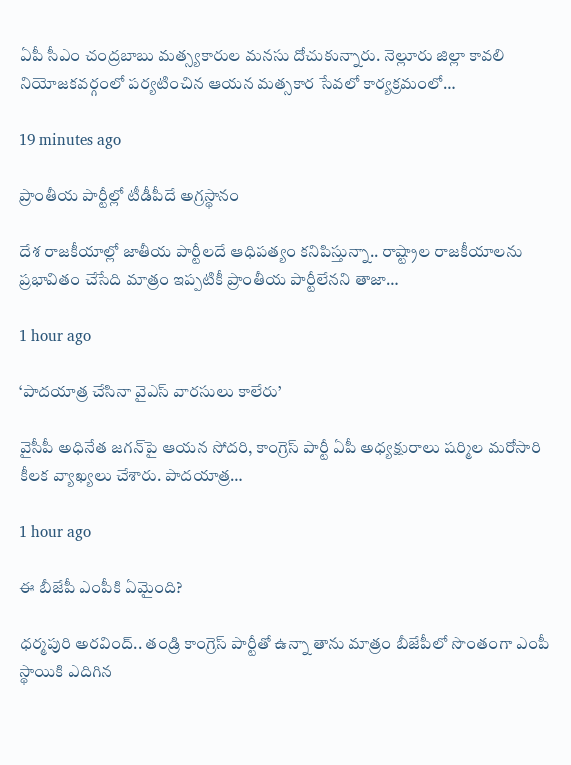ఏపీ సీఎం చంద్ర‌బాబు మ‌త్స్య‌కారుల మ‌న‌సు దోచుకున్నారు. నెల్లూరు జిల్లా కావ‌లి నియోజ‌క‌వ‌ర్గంలో ప‌ర్య‌టించిన ఆయ‌న మ‌త్స‌కార సేవ‌లో కార్య‌క్ర‌మంలో…

19 minutes ago

ప్రాంతీయ పార్టీల్లో టీడీపీదే అగ్రస్థానం

దేశ రాజకీయాల్లో జాతీయ పార్టీలదే ఆధిపత్యం కనిపిస్తున్నా.. రాష్ట్రాల రాజకీయాలను ప్రభావితం చేసేది మాత్రం ఇప్పటికీ ప్రాంతీయ పార్టీలేనని తాజా…

1 hour ago

‘పాదయాత్ర చేసినా వైఎస్ వారసులు కాలేరు’

వైసీపీ అధినేత జ‌గ‌న్‌పై ఆయ‌న సోద‌రి, కాంగ్రెస్ పార్టీ ఏపీ అధ్య‌క్షురాలు ష‌ర్మిల మ‌రోసారి కీల‌క వ్యాఖ్య‌లు చేశారు. పాద‌యాత్ర…

1 hour ago

ఈ బీజేపీ ఎంపీకి ఏమైంది?

ధర్మపురి అరవింద్.. తండ్రి కాంగ్రెస్ పార్టీతో ఉన్నా తాను మాత్రం బీజేపీలో సొంతంగా ఎంపీ స్థాయికి ఎదిగిన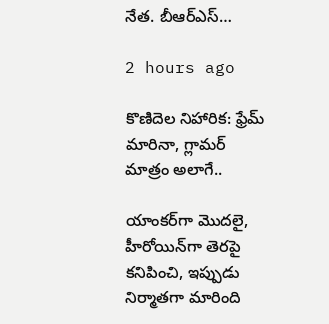నేత. బీఆర్ఎస్…

2 hours ago

కొణిదెల నిహారిక: ఫ్రేమ్ మారినా, గ్లామర్ మాత్రం అలాగే..

యాంకర్‌గా మొదలై, హీరోయిన్‌గా తెరపై కనిపించి, ఇప్పుడు నిర్మాతగా మారింది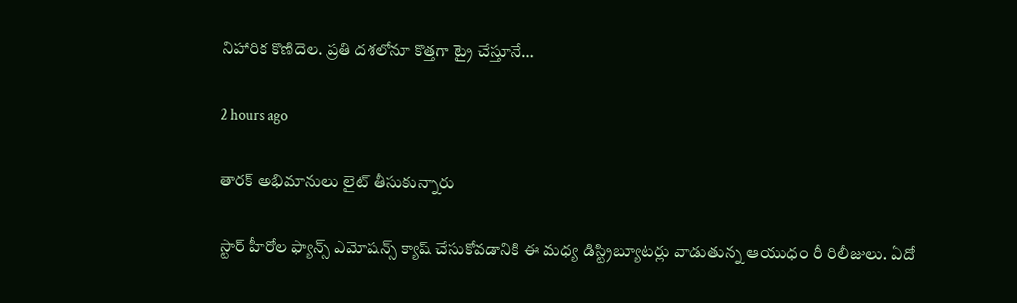నిహారిక కొణిదెల. ప్రతి దశలోనూ కొత్తగా ట్రై చేస్తూనే…

2 hours ago

తారక్ అభిమానులు లైట్ తీసుకున్నారు

స్టార్ హీరోల ఫ్యాన్స్ ఎమోషన్స్ క్యాష్ చేసుకోవడానికి ఈ మధ్య డిస్ట్రిబ్యూటర్లు వాడుతున్న ఆయుధం రీ రిలీజులు. ఏదో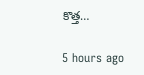కొత్త…

5 hours ago